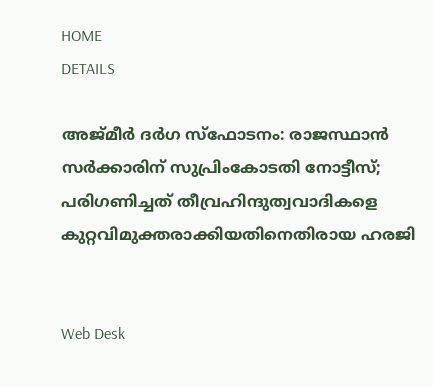HOME
DETAILS

അജ്മീര്‍ ദര്‍ഗ സ്‌ഫോടനം: രാജസ്ഥാന്‍ സര്‍ക്കാരിന് സുപ്രിംകോടതി നോട്ടീസ്; പരിഗണിച്ചത് തീവ്രഹിന്ദുത്വവാദികളെ കുറ്റവിമുക്തരാക്കിയതിനെതിരായ ഹരജി


Web Desk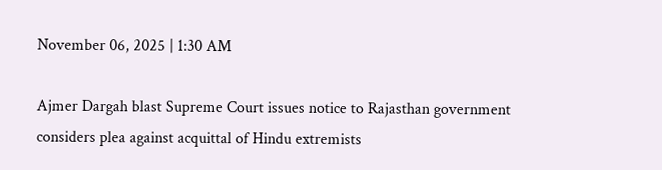November 06, 2025 | 1:30 AM

Ajmer Dargah blast Supreme Court issues notice to Rajasthan government considers plea against acquittal of Hindu extremists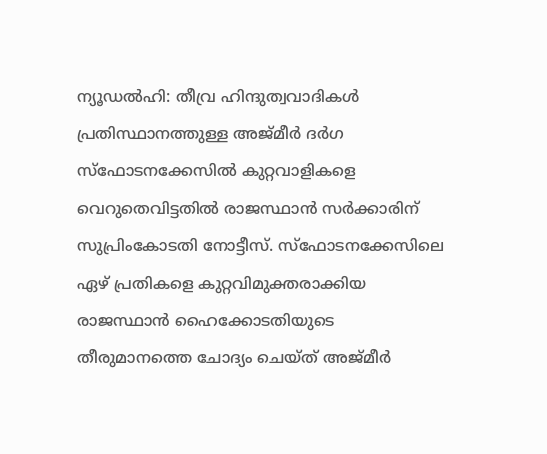ന്യൂഡല്‍ഹി: തീവ്ര ഹിന്ദുത്വവാദികള്‍ പ്രതിസ്ഥാനത്തുള്ള അജ്മീര്‍ ദര്‍ഗ സ്‌ഫോടനക്കേസില്‍ കുറ്റവാളികളെ വെറുതെവിട്ടതില്‍ രാജസ്ഥാന്‍ സര്‍ക്കാരിന് സുപ്രിംകോടതി നോട്ടീസ്. സ്‌ഫോടനക്കേസിലെ ഏഴ് പ്രതികളെ കുറ്റവിമുക്തരാക്കിയ രാജസ്ഥാന്‍ ഹൈക്കോടതിയുടെ തീരുമാനത്തെ ചോദ്യം ചെയ്ത് അജ്മീര്‍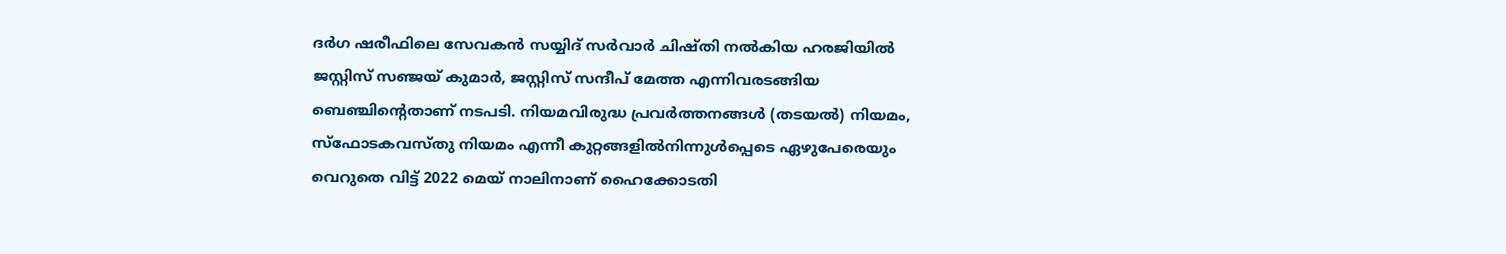ദര്‍ഗ ഷരീഫിലെ സേവകന്‍ സയ്യിദ് സര്‍വാര്‍ ചിഷ്തി നല്‍കിയ ഹരജിയില്‍ ജസ്റ്റിസ് സഞ്ജയ് കുമാര്‍, ജസ്റ്റിസ് സന്ദീപ് മേത്ത എന്നിവരടങ്ങിയ ബെഞ്ചിന്റെതാണ് നടപടി. നിയമവിരുദ്ധ പ്രവര്‍ത്തനങ്ങള്‍ (തടയല്‍) നിയമം, സ്‌ഫോടകവസ്തു നിയമം എന്നീ കുറ്റങ്ങളില്‍നിന്നുള്‍പ്പെടെ ഏഴുപേരെയും വെറുതെ വിട്ട് 2022 മെയ് നാലിനാണ് ഹൈക്കോടതി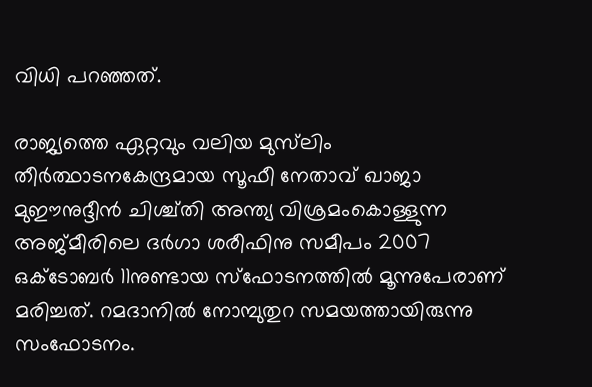വിധി പറഞ്ഞത്.

രാജ്യത്തെ ഏറ്റവും വലിയ മുസ്‌ലിം തീര്‍ത്ഥാടനകേന്ദ്രമായ സൂഫീ നേതാവ് ഖാജാ മുഈനുദ്ദീന്‍ ചിശ്ച്തി അന്ത്യ വിശ്രമംകൊള്ളുന്ന അജ്മീരിലെ ദര്‍ഗാ ശരീഫിനു സമീപം 2007 ഒക്ടോബര്‍ 11നുണ്ടായ സ്‌ഫോടനത്തില്‍ മൂന്നുപേരാണ് മരിച്ചത്. റമദാനില്‍ നോമ്പുതുറ സമയത്തായിരുന്നു സംഫോടനം.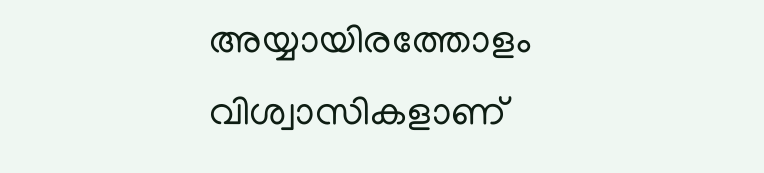അയ്യായിരത്തോളം വിശ്വാസികളാണ്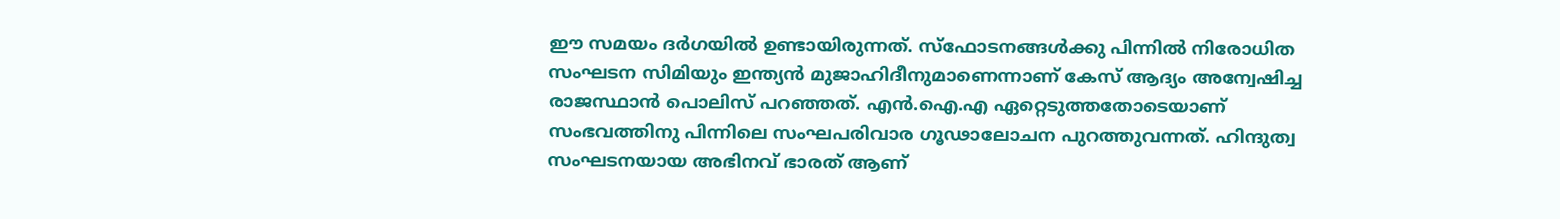ഈ സമയം ദര്‍ഗയില്‍ ഉണ്ടായിരുന്നത്. സ്‌ഫോടനങ്ങള്‍ക്കു പിന്നില്‍ നിരോധിത സംഘടന സിമിയും ഇന്ത്യന്‍ മുജാഹിദീനുമാണെന്നാണ് കേസ് ആദ്യം അന്വേഷിച്ച രാജസ്ഥാന്‍ പൊലിസ് പറഞ്ഞത്. എന്‍.ഐ.എ ഏറ്റെടുത്തതോടെയാണ് സംഭവത്തിനു പിന്നിലെ സംഘപരിവാര ഗൂഢാലോചന പുറത്തുവന്നത്. ഹിന്ദുത്വ സംഘടനയായ അഭിനവ് ഭാരത് ആണ്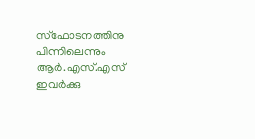സ്‌ഫോടനത്തിനു പിന്നിലെന്നും ആര്‍.എസ്.എസ് ഇവര്‍ക്കു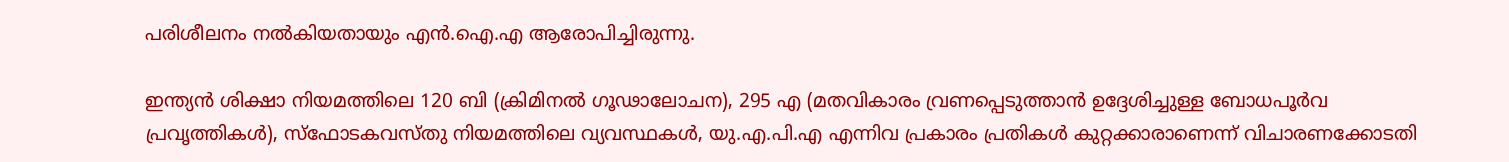പരിശീലനം നല്‍കിയതായും എന്‍.ഐ.എ ആരോപിച്ചിരുന്നു.

ഇന്ത്യന്‍ ശിക്ഷാ നിയമത്തിലെ 120 ബി (ക്രിമിനല്‍ ഗൂഢാലോചന), 295 എ (മതവികാരം വ്രണപ്പെടുത്താന്‍ ഉദ്ദേശിച്ചുള്ള ബോധപൂര്‍വ പ്രവൃത്തികള്‍), സ്‌ഫോടകവസ്തു നിയമത്തിലെ വ്യവസ്ഥകള്‍, യു.എ.പി.എ എന്നിവ പ്രകാരം പ്രതികള്‍ കുറ്റക്കാരാണെന്ന് വിചാരണക്കോടതി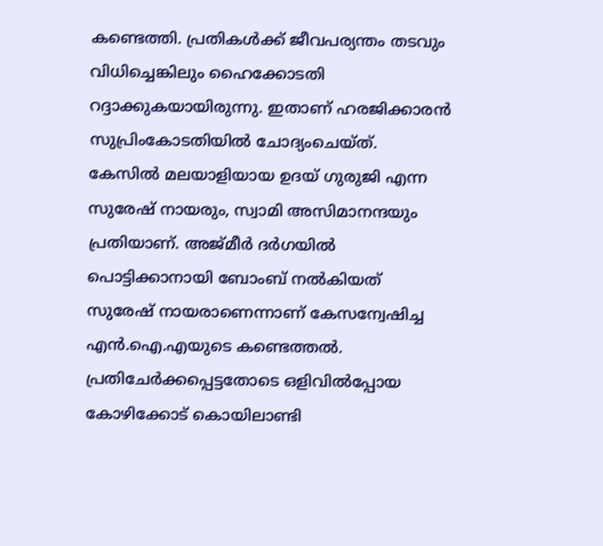കണ്ടെത്തി. പ്രതികള്‍ക്ക് ജീവപര്യന്തം തടവും വിധിച്ചെങ്കിലും ഹൈക്കോടതി റദ്ദാക്കുകയായിരുന്നു. ഇതാണ് ഹരജിക്കാരന്‍ സുപ്രിംകോടതിയില്‍ ചോദ്യംചെയ്ത്. കേസില്‍ മലയാളിയായ ഉദയ് ഗുരുജി എന്ന സുരേഷ് നായരും, സ്വാമി അസിമാനന്ദയും പ്രതിയാണ്. അജ്മീര്‍ ദര്‍ഗയില്‍ പൊട്ടിക്കാനായി ബോംബ് നല്‍കിയത് സുരേഷ് നായരാണെന്നാണ് കേസന്വേഷിച്ച എന്‍.ഐ.എയുടെ കണ്ടെത്തല്‍. പ്രതിചേര്‍ക്കപ്പെട്ടതോടെ ഒളിവില്‍പ്പോയ കോഴിക്കോട് കൊയിലാണ്ടി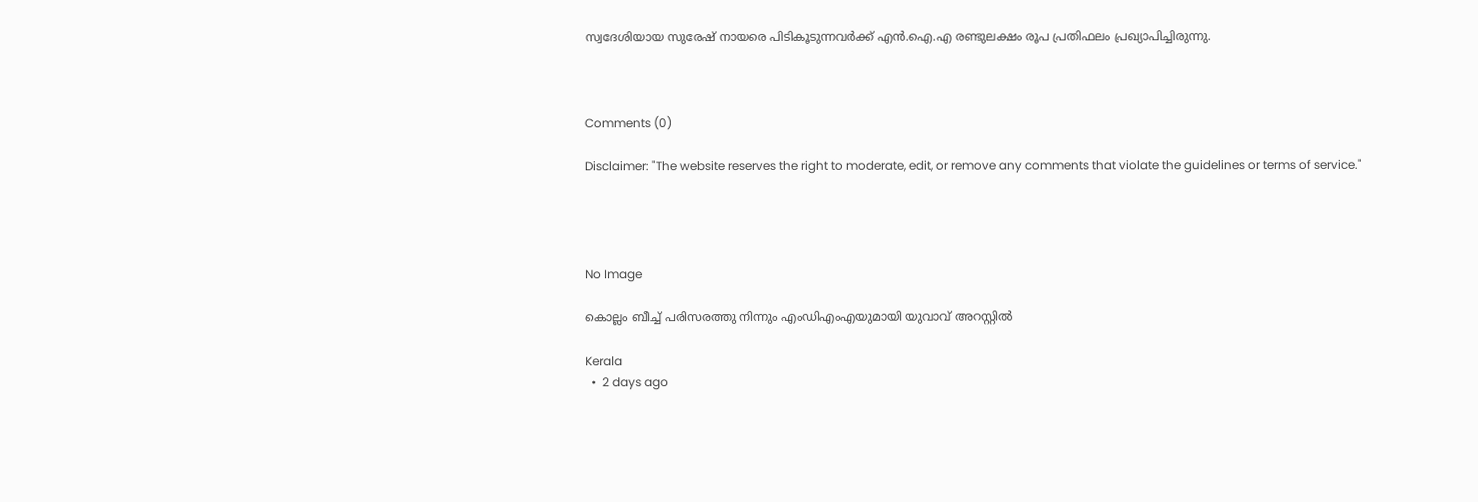സ്വദേശിയായ സുരേഷ് നായരെ പിടികൂടുന്നവര്‍ക്ക് എന്‍.ഐ.എ രണ്ടുലക്ഷം രൂപ പ്രതിഫലം പ്രഖ്യാപിച്ചിരുന്നു.



Comments (0)

Disclaimer: "The website reserves the right to moderate, edit, or remove any comments that violate the guidelines or terms of service."




No Image

കൊല്ലം ബീച്ച് പരിസരത്തു നിന്നും എംഡിഎംഎയുമായി യുവാവ് അറസ്റ്റിൽ

Kerala
  •  2 days ago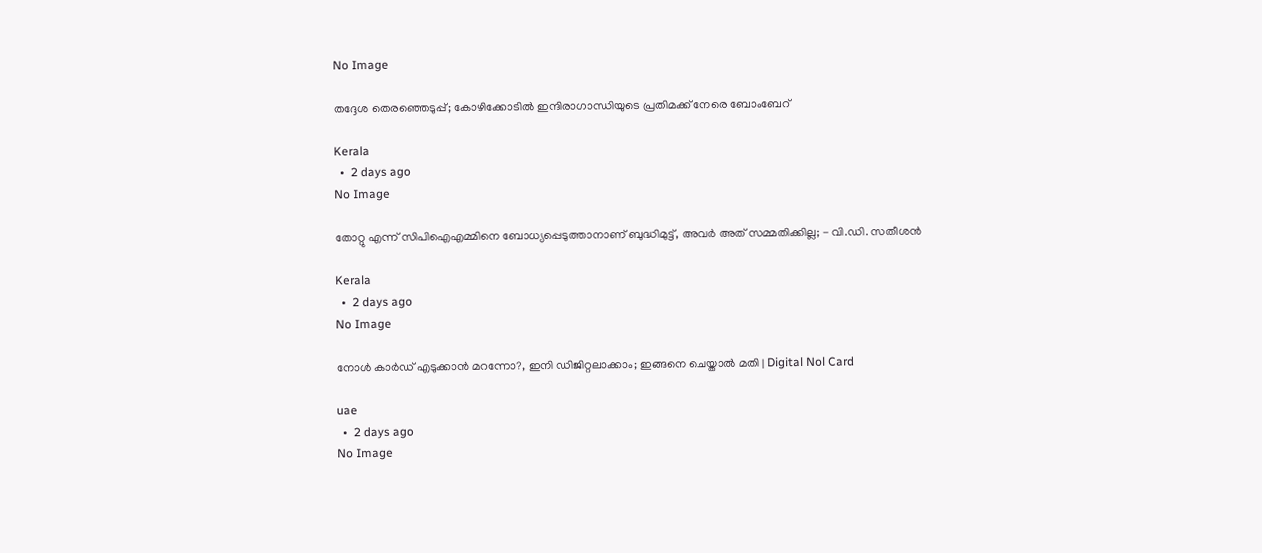No Image

തദ്ദേശ തെരഞ്ഞെടുപ്പ്; കോഴിക്കോടിൽ ഇന്ദിരാഗാന്ധിയുടെ പ്രതിമക്ക് നേരെ ബോംബേറ്

Kerala
  •  2 days ago
No Image

തോറ്റു എന്ന് സിപിഐഎമ്മിനെ ബോധ്യപ്പെടുത്താനാണ് ബുദ്ധിമുട്ട്, അവർ അത് സമ്മതിക്കില്ല; - വി.ഡി. സതീശൻ

Kerala
  •  2 days ago
No Image

നോൾ കാർഡ് എടുക്കാൻ മറന്നോ?, ഇനി ഡിജിറ്റലാക്കാം; ഇങ്ങനെ ചെയ്താൽ മതി | Digital Nol Card

uae
  •  2 days ago
No Image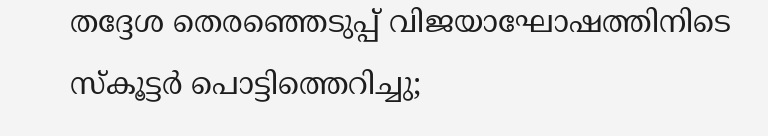തദ്ദേശ തെരഞ്ഞെടുപ്പ് വിജയാഘോഷത്തിനിടെ സ്കൂട്ടർ പൊട്ടിത്തെറിച്ചു;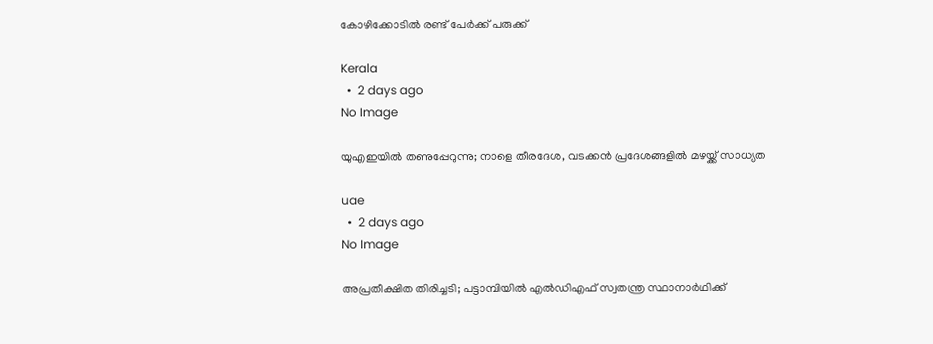കോഴിക്കോടിൽ രണ്ട് പേർക്ക് പരുക്ക്

Kerala
  •  2 days ago
No Image

യുഎഇയിൽ തണുപ്പേറുന്നു; നാളെ തീരദേശ, വടക്കൻ പ്രദേശങ്ങളിൽ മഴയ്ക്ക് സാധ്യത

uae
  •  2 days ago
No Image

അപ്രതീക്ഷിത തിരിച്ചടി; പട്ടാമ്പിയിൽ എൽഡിഎഫ് സ്വതന്ത്ര സ്ഥാനാർഥിക്ക്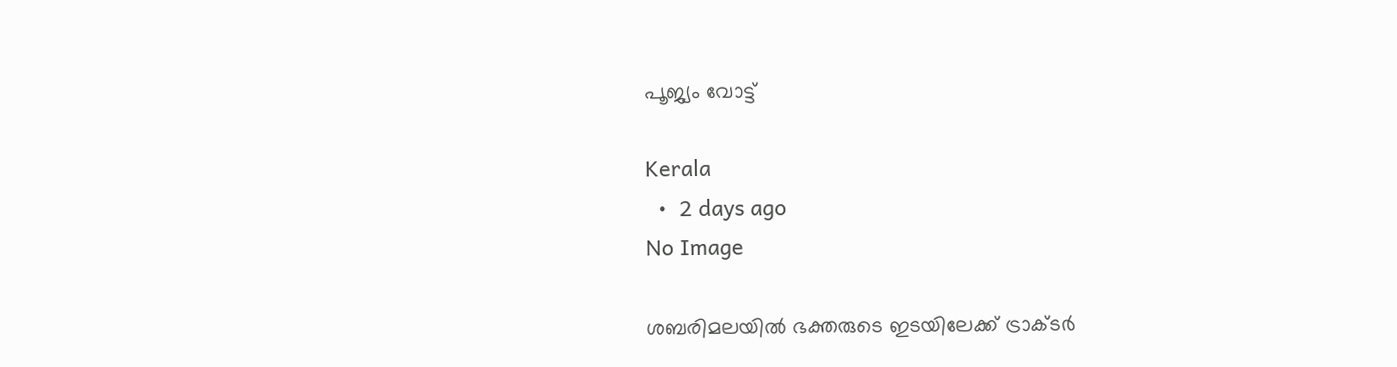പൂജ്യം വോട്ട്

Kerala
  •  2 days ago
No Image

ശബരിമലയിൽ ഭക്തരുടെ ഇടയിലേക്ക് ട്രാക്ടർ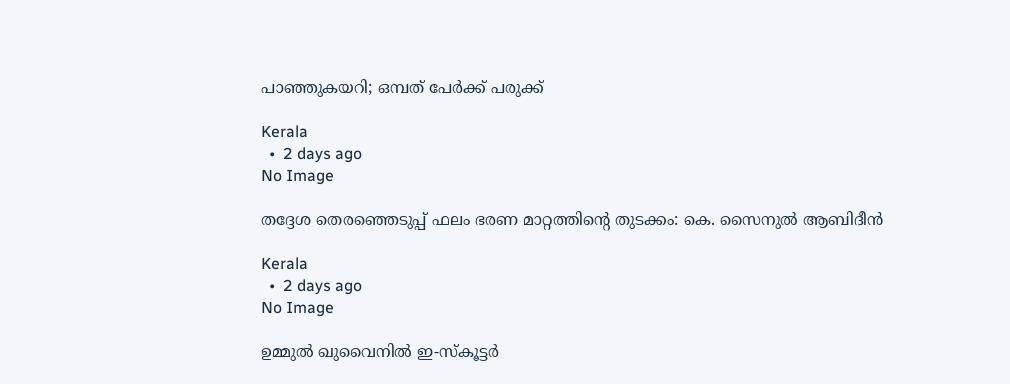പാഞ്ഞുകയറി; ഒമ്പത് പേർക്ക് പരുക്ക്

Kerala
  •  2 days ago
No Image

തദ്ദേശ തെരഞ്ഞെടുപ്പ് ഫലം ഭരണ മാറ്റത്തിൻ്റെ തുടക്കം: കെ. സൈനുൽ ആബിദീൻ

Kerala
  •  2 days ago
No Image

ഉമ്മുൽ ഖുവൈനിൽ ഇ-സ്കൂട്ടർ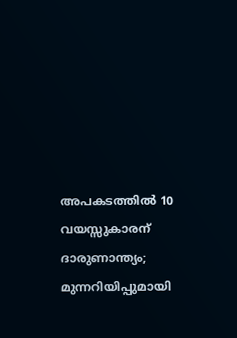അപകടത്തിൽ 10 വയസ്സുകാരന് ദാരുണാന്ത്യം; മുന്നറിയിപ്പുമായി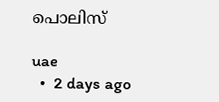പൊലിസ്

uae
  •  2 days ago